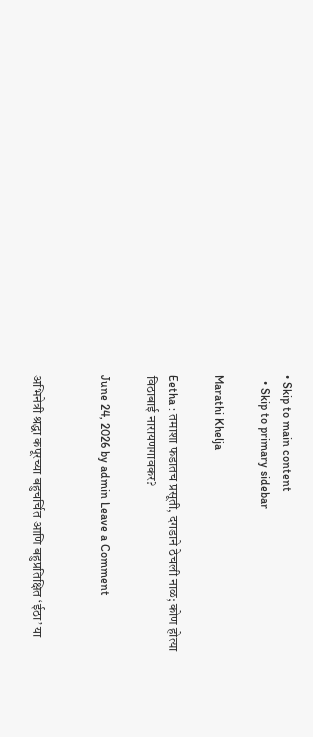• Skip to main content
  • Skip to primary sidebar

Marathi Khelja

Eetha : तमाशा फडातच प्रसूती, दगडाने ठेचली नाळ; कोण होत्या विठाबाई नारायणगावकर?

June 24, 2026 by admin Leave a Comment


अभिनेत्री श्रद्धा कपूरच्या बहुचर्चित आणि बहुप्रतिक्षित ‘ईठा’ या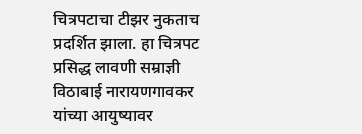चित्रपटाचा टीझर नुकताच प्रदर्शित झाला. हा चित्रपट प्रसिद्ध लावणी सम्राज्ञी विठाबाई नारायणगावकर यांच्या आयुष्यावर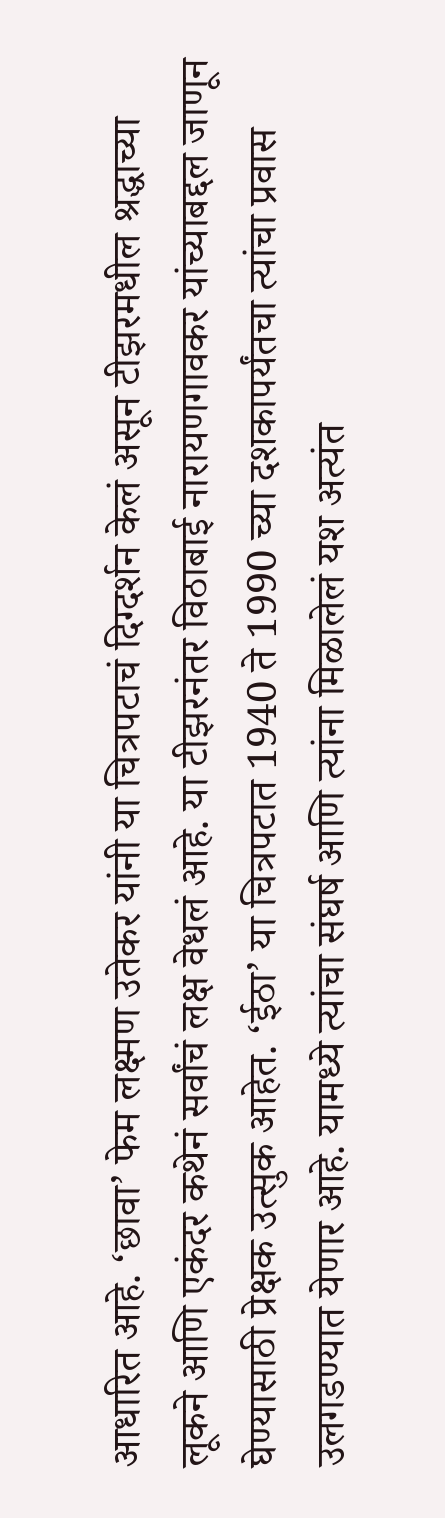आधारित आहे. ‘छावा’ फेम लक्ष्मण उतेकर यांनी या चित्रपटाचं दिग्दर्शन केलं असून टीझरमधील श्रद्धाच्या लूकने आणि एकंदर कथेनं सर्वांचं लक्ष वेधलं आहे. या टीझरनंतर विठाबाई नारायणगावकर यांच्याबद्दल जाणून घेण्यासाठी प्रेक्षक उत्सुक आहेत. ‘ईठा’ या चित्रपटात 1940 ते 1990 च्या दशकापर्यंतचा त्यांचा प्रवास उलगडण्यात येणार आहे. यामध्ये त्यांचा संघर्ष आणि त्यांना मिळालेलं यश अत्यंत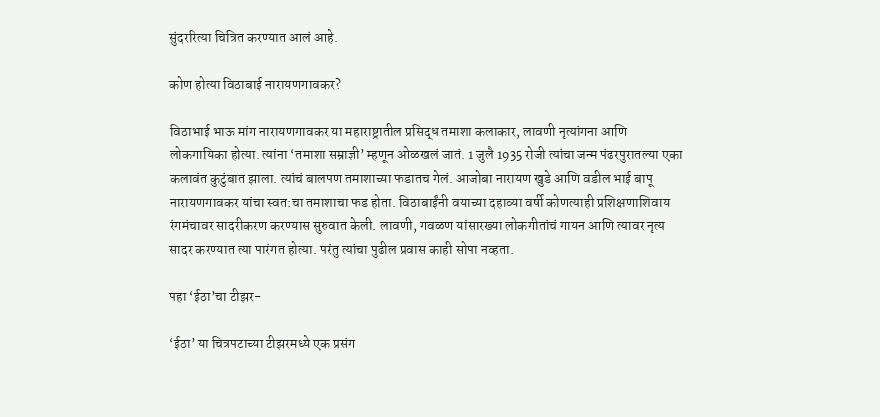सुंदररित्या चित्रित करण्यात आलं आहे.

कोण होत्या विठाबाई नारायणगावकर?

विठाभाई भाऊ मांग नारायणगावकर या महाराष्ट्रातील प्रसिद्ध तमाशा कलाकार, लावणी नृत्यांगना आणि लोकगायिका होत्या. त्यांना ‘तमाशा सम्राज्ञी’ म्हणून ओळखलं जातं. 1 जुलै 1935 रोजी त्यांचा जन्म पंढरपुरातल्या एका कलावंत कुटुंबात झाला. त्यांचं बालपण तमाशाच्या फडातच गेलं. आजोबा नारायण खुडे आणि वडील भाई बापू नारायणगावकर यांचा स्वत:चा तमाशाचा फड होता. विठाबाईंनी वयाच्या दहाव्या वर्षी कोणत्याही प्रशिक्षणाशिवाय रंगमंचावर सादरीकरण करण्यास सुरुवात केली. लावणी, गवळण यांसारख्या लोकगीतांचं गायन आणि त्यावर नृत्य सादर करण्यात त्या पारंगत होत्या. परंतु त्यांचा पुढील प्रवास काही सोपा नव्हता.

पहा ‘ईठा’चा टीझर-

‘ईठा’ या चित्रपटाच्या टीझरमध्ये एक प्रसंग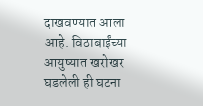दाखवण्यात आला आहे. विठाबाईंच्या आयुष्यात खरोखर घडलेली ही घटना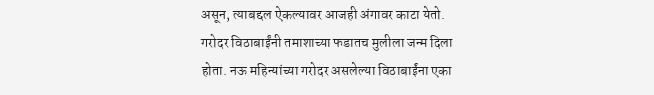असून, त्याबद्दल ऐकल्यावर आजही अंगावर काटा येतो. गरोदर विठाबाईंनी तमाशाच्या फडातच मुलीला जन्म दिला होता. नऊ महिन्यांच्या गरोदर असलेल्या विठाबाईंना एका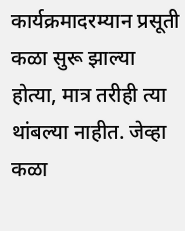कार्यक्रमादरम्यान प्रसूती कळा सुरू झाल्या होत्या, मात्र तरीही त्या थांबल्या नाहीत. जेव्हा कळा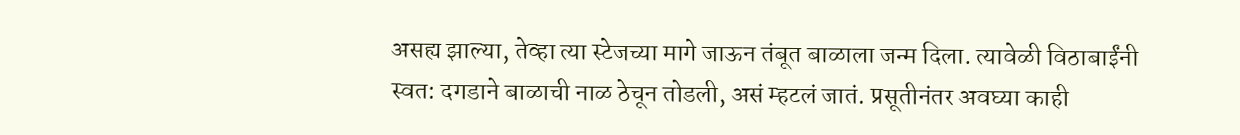असह्य झाल्या, तेव्हा त्या स्टेजच्या मागे जाऊन तंबूत बाळाला जन्म दिला. त्यावेळी विठाबाईंनी स्वत: दगडाने बाळाची नाळ ठेचून तोडली, असं म्हटलं जातं. प्रसूतीनंतर अवघ्या काही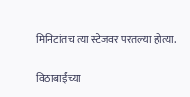मिनिटांतच त्या स्टेजवर परतल्या होत्या.

विठाबाईंच्या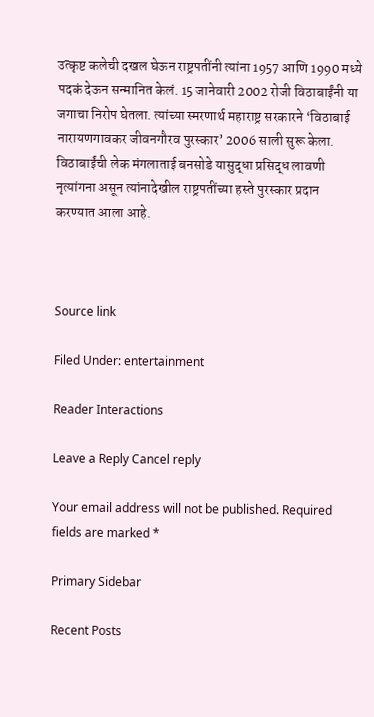उत्कृष्ट कलेची दखल घेऊन राष्ट्रपतींनी त्यांना 1957 आणि 1990 मध्ये पदकं देऊन सन्मानित केलं. 15 जानेवारी 2002 रोजी विठाबाईंनी या जगाचा निरोप घेतला. त्यांच्या स्मरणार्थ महाराष्ट्र सरकारने ‘विठाबाई नारायणगावकर जीवनगौरव पुरस्कार’ 2006 साली सुरू केला. विठाबाईंची लेक मंगलाताई बनसोडे यासुद्धा प्रसिद्ध लावणी नृत्यांगना असून त्यांनादेखील राष्ट्रपतींच्या हस्ते पुरस्कार प्रदान करण्यात आला आहे.



Source link

Filed Under: entertainment

Reader Interactions

Leave a Reply Cancel reply

Your email address will not be published. Required fields are marked *

Primary Sidebar

Recent Posts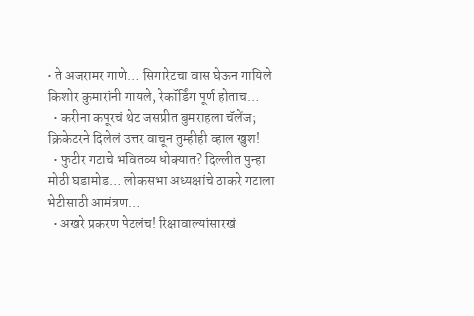• ते अजरामर गाणे… सिगारेटचा वास घेऊन गायिले किशोर कुमारांनी गायले, रेकॉर्डिंग पूर्ण होताच…
  • करीना कपूरचं थेट जसप्रीत बुमराहला चॅलेंज; क्रिकेटरने दिलेलं उत्तर वाचून तुम्हीही व्हाल खुश!
  • फुटीर गटाचे भवितव्य धोक्यात? दिल्लीत पुन्हा मोठी घडामोड… लोकसभा अध्यक्षांचे ठाकरे गटाला भेटीसाठी आमंत्रण…
  • अखरे प्रकरण पेटलंच! रिक्षावाल्यांसारखं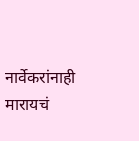नार्वेकरांनाही मारायचं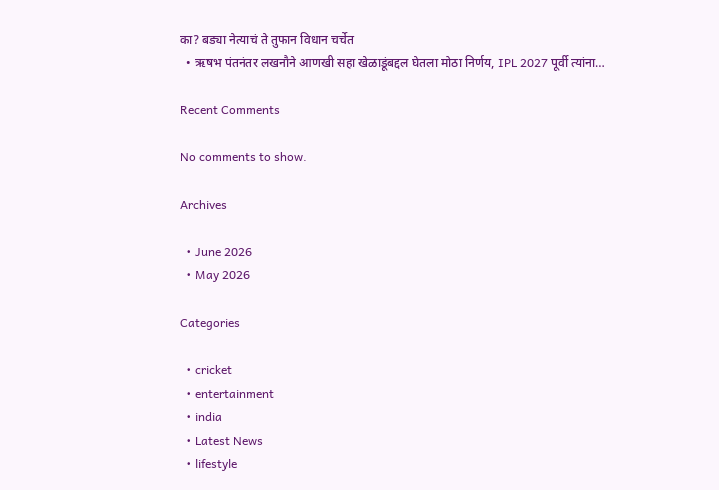का? बड्या नेत्याचं ते तुफान विधान चर्चेत
  • ऋषभ पंतनंतर लखनौने आणखी सहा खेळाडूंबद्दल घेतला मोठा निर्णय, IPL 2027 पूर्वी त्यांना…

Recent Comments

No comments to show.

Archives

  • June 2026
  • May 2026

Categories

  • cricket
  • entertainment
  • india
  • Latest News
  • lifestyle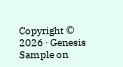Copyright © 2026 · Genesis Sample on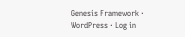Genesis Framework · WordPress · Log in